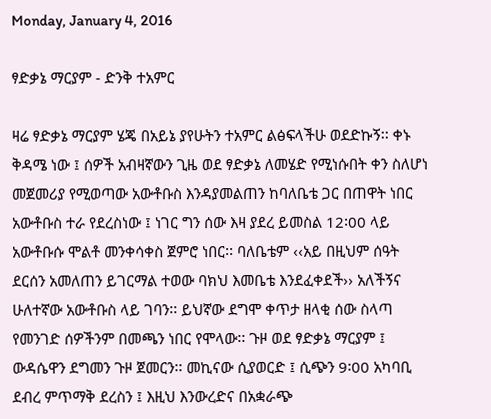Monday, January 4, 2016

ፃድቃኔ ማርያም - ድንቅ ተአምር

ዛሬ ፃድቃኔ ማርያም ሄጄ በአይኔ ያየሁትን ተአምር ልፅፍላችሁ ወደድኩኝ፡፡ ቀኑ ቅዳሜ ነው ፤ ሰዎች አብዛኛውን ጊዜ ወደ ፃድቃኔ ለመሄድ የሚነሱበት ቀን ስለሆነ መጀመሪያ የሚወጣው አውቶቡስ እንዳያመልጠን ከባለቤቴ ጋር በጠዋት ነበር አውቶቡስ ተራ የደረስነው ፤ ነገር ግን ሰው እዛ ያደረ ይመስል 12፡00 ላይ አውቶቡሱ ሞልቶ መንቀሳቀስ ጀምሮ ነበር፡፡ ባለቤቴም ‹‹አይ በዚህም ሰዓት ደርሰን አመለጠን ይገርማል ተወው ባክህ እመቤቴ እንደፈቀደች›› አለችኝና ሁለተኛው አውቶቡስ ላይ ገባን፡፡ ይህኛው ደግሞ ቀጥታ ዘላቂ ሰው ስላጣ የመንገድ ሰዎችንም በመጫን ነበር የሞላው፡፡ ጉዞ ወደ ፃድቃኔ ማርያም ፤ ውዳሴዋን ደግመን ጉዞ ጀመርን፡፡ መኪናው ሲያወርድ ፤ ሲጭን 9፡00 አካባቢ ደብረ ምጥማቅ ደረስን ፤ እዚህ እንውረድና በአቋራጭ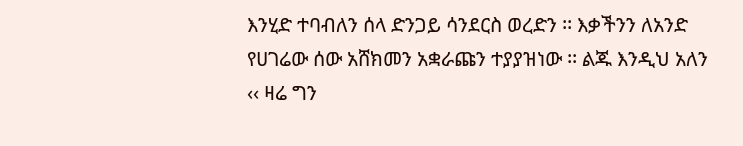እንሂድ ተባብለን ሰላ ድንጋይ ሳንደርስ ወረድን ፡፡ እቃችንን ለአንድ የሀገሬው ሰው አሸክመን አቋራጩን ተያያዝነው ፡፡ ልጁ እንዲህ አለን ‹‹ ዛሬ ግን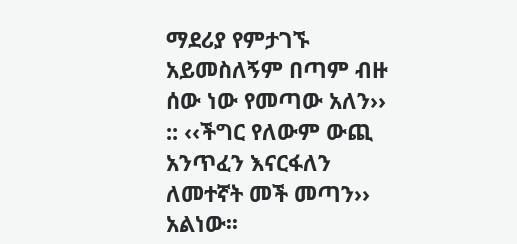ማደሪያ የምታገኙ አይመስለኝም በጣም ብዙ ሰው ነው የመጣው አለን›› :: ‹‹ችግር የለውም ውጪ አንጥፈን እናርፋለን ለመተኛት መች መጣን›› አልነው፡፡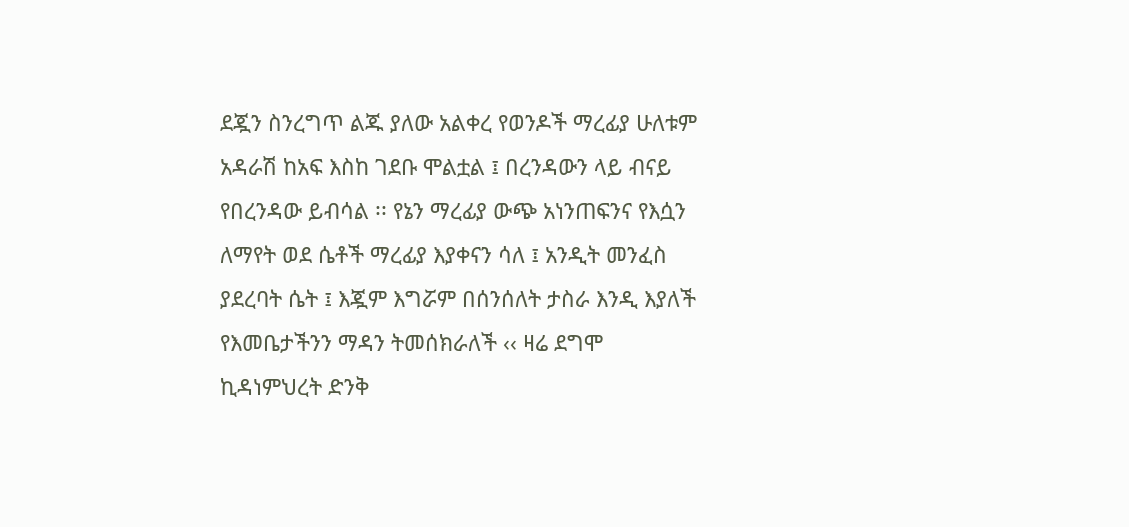ደጇን ስንረግጥ ልጁ ያለው አልቀረ የወንዶች ማረፊያ ሁለቱም አዳራሽ ከአፍ እስከ ገደቡ ሞልቷል ፤ በረንዳውን ላይ ብናይ የበረንዳው ይብሳል ፡፡ የኔን ማረፊያ ውጭ አነንጠፍንና የእሷን ለማየት ወደ ሴቶች ማረፊያ እያቀናን ሳለ ፤ አንዲት መንፈስ ያደረባት ሴት ፤ እጇም እግሯም በሰንሰለት ታስራ እንዲ እያለች የእመቤታችንን ማዳን ትመሰክራለች ‹‹ ዛሬ ደግሞ ኪዳነምህረት ድንቅ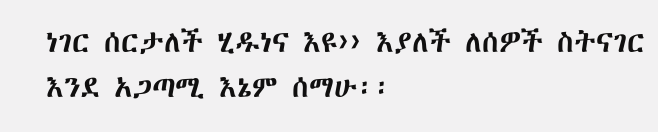ነገር ሰርታለች ሂዱነና እዩ›› እያለች ለሰዎች ስትናገር እንደ አጋጣሚ እኔም ሰማሁ፡፡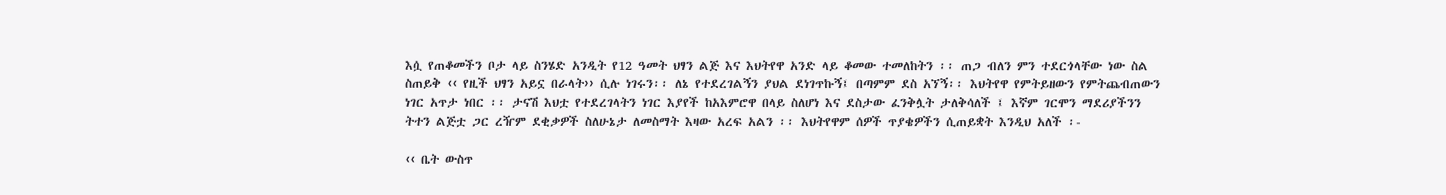እሷ የጠቆመችን ቦታ ላይ ስንሄድ አንዲት የ12 ዓመት ህፃን ልጅ እና እህትየዋ አንድ ላይ ቆመው ተመለከትን ፡፡ ጠጋ ብለን ምን ተደርጎላቸው ነው ስል ስጠይቅ ‹‹ የዚች ህፃን አይኗ በራላት›› ሲሉ ነገሩን፡፡ ለኔ የተደረገልኝን ያህል ደነገጥኩኝ፤ በጣምም ደስ አኘኝ፡፡ እህትየዋ የምትይዘውን የምትጨብጠውን ነገር አጥታ ነበር ፡፡ ታናሽ እህቷ የተደረገላትን ነገር እያየች ከአእምሮዋ በላይ ስለሆነ እና ደስታው ፈንቅሏት ታለቅሳለች ፤ እኛም ገርሞን ማደሪያችንን ትተን ልጅቷ ጋር ረዥም ደቂቃዎች ስለሁኔታ ለመስማት እዛው አረፍ አልን ፡፡ እህትየዋም ሰዎች ጥያቄዎችን ሲጠይቋት እንዲህ አለች ፡-

‹‹ ቤት ውስጥ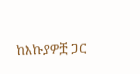ከእኩያዎቿ ጋር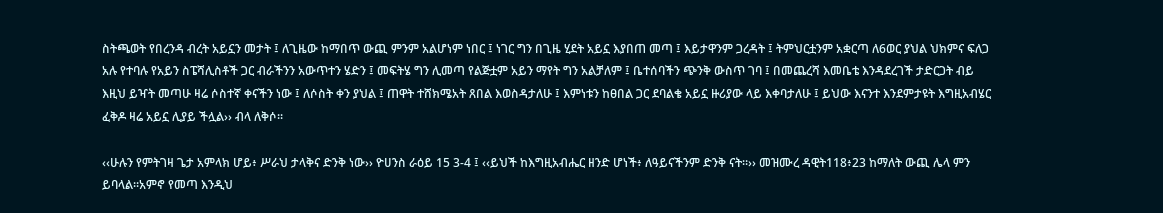ስትጫወት የበረንዳ ብረት አይኗን መታት ፤ ለጊዜው ከማበጥ ውጪ ምንም አልሆነም ነበር ፤ ነገር ግን በጊዜ ሂደት አይኗ እያበጠ መጣ ፤ እይታዋንም ጋረዳት ፤ ትምህርቷንም አቋርጣ ለ6ወር ያህል ህክምና ፍለጋ አሉ የተባሉ የአይን ስፔሻሊስቶች ጋር ብራችንን አውጥተን ሄድን ፤ መፍትሄ ግን ሊመጣ የልጅቷም አይን ማየት ግን አልቻለም ፤ ቤተሰባችን ጭንቅ ውስጥ ገባ ፤ በመጨረሻ እመቤቴ እንዳደረገች ታድርጋት ብይ እዚህ ይዣት መጣሁ ዛሬ ሶስተኛ ቀናችን ነው ፤ ለሶስት ቀን ያህል ፤ ጠዋት ተሸክሜአት ጸበል እወስዳታለሁ ፤ እምነቱን ከፀበል ጋር ደባልቄ አይኗ ዙሪያው ላይ እቀባታለሁ ፤ ይህው እናንተ እንደምታዩት እግዚአብሄር ፈቅዶ ዛሬ አይኗ ሊያይ ችሏል›› ብላ ለቅሶ፡፡

‹‹ሁሉን የምትገዛ ጌታ አምላክ ሆይ፥ ሥራህ ታላቅና ድንቅ ነው›› ዮሀንስ ራዕይ 15 3-4 ፤ ‹‹ይህች ከእግዚአብሔር ዘንድ ሆነች፥ ለዓይናችንም ድንቅ ናት።›› መዝሙረ ዳዊት118፥23 ከማለት ውጪ ሌላ ምን ይባላል፡፡አምኖ የመጣ እንዲህ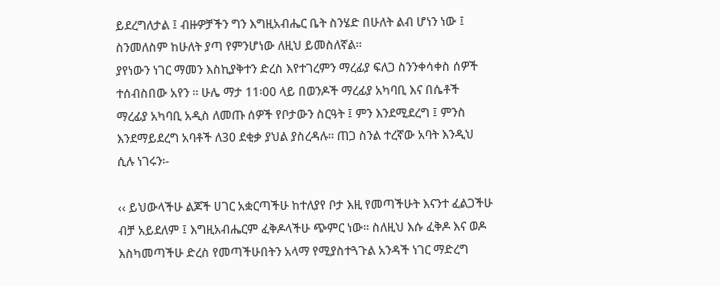ይደረግለታል ፤ ብዙዎቻችን ግን እግዚአብሔር ቤት ስንሄድ በሁለት ልብ ሆነን ነው ፤ ስንመለስም ከሁለት ያጣ የምንሆነው ለዚህ ይመስለኛል፡፡
ያየነውን ነገር ማመን እስኪያቅተን ድረስ እየተገረምን ማረፊያ ፍለጋ ስንንቀሳቀስ ሰዎች ተሰብስበው አየን ፡፡ ሁሌ ማታ 11፡00 ላይ በወንዶች ማረፊያ አካባቢ እና በሴቶች ማረፊያ አካባቢ አዲስ ለመጡ ሰዎች የቦታውን ስርዓት ፤ ምን እንደሚደረግ ፤ ምንስ እንደማይደረግ አባቶች ለ30 ደቂቃ ያህል ያስረዳሉ፡፡ ጠጋ ስንል ተረኛው አባት እንዲህ ሲሉ ነገሩን፡-

‹‹ ይህውላችሁ ልጆች ሀገር አቋርጣችሁ ከተለያየ ቦታ እዚ የመጣችሁት እናንተ ፈልጋችሁ ብቻ አይደለም ፤ እግዚአብሔርም ፈቅዶላችሁ ጭምር ነው፡፡ ስለዚህ እሱ ፈቅዶ እና ወዶ እስካመጣችሁ ድረስ የመጣችሁበትን አላማ የሚያስተጓጉል አንዳች ነገር ማድረግ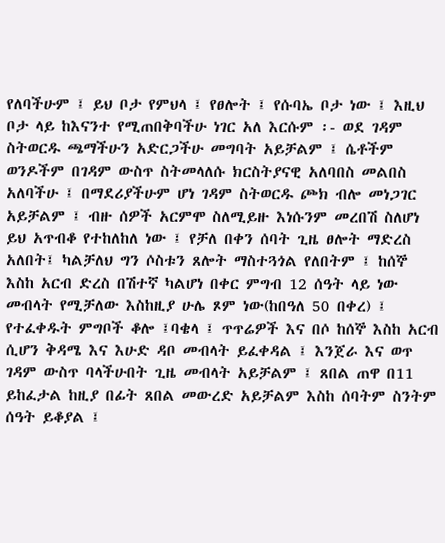የለባችሁም ፤ ይህ ቦታ የምህላ ፤ የፀሎት ፤ የሱባኤ ቦታ ነው ፤ እዚህ ቦታ ላይ ከእናንተ የሚጠበቅባችሁ ነገር አለ እርሱም ፡- ወደ ገዳም ስትወርዱ ጫማችሁን አድርጋችሁ መግባት አይቻልም ፤ ሴቶችም ወንዶችም በገዳም ውስጥ ስትመላለሱ ክርስትያናዊ አለባበስ መልበስ አለባችሁ ፤ በማደሪያችሁም ሆነ ገዳም ስትወርዱ ጮክ ብሎ መነጋገር አይቻልም ፤ ብዙ ሰዎች አርምሞ ስለሚይዙ እነሱንም መረበሽ ስለሆነ ይህ አጥብቆ የተከለከለ ነው ፤ የቻለ በቀን ሰባት ጊዜ ፀሎት ማድረስ አለበት፤ ካልቻለህ ግን ሶስቱን ጸሎት ማስተጓጎል የለበትም ፤ ከሰኞ እስከ አርብ ድረስ በሽተኛ ካልሆነ በቀር ምግብ 12 ሰዓት ላይ ነው መብላት የሚቻለው እስከዚያ ሁሌ ጾም ነው(ከበዓለ 50 በቀረ) ፤ የተፈቀዱት ምግቦች ቆሎ ፤ባቄላ ፤ ጥጥሬዎች እና በሶ ከሰኞ እስከ አርብ ሲሆን ቅዳሜ እና እሁድ ዳቦ መብላት ይፈቀዳል ፤ እንጀራ እና ወጥ ገዳም ውስጥ ባላችሁበት ጊዜ መብላት አይቻልም ፤ ጸበል ጠዋ በ11 ይከፈታል ከዚያ በፊት ጸበል መውረድ አይቻልም እስከ ሰባትም ስንትም ሰዓት ይቆያል ፤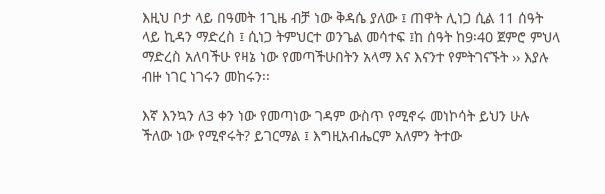እዚህ ቦታ ላይ በዓመት 1ጊዜ ብቻ ነው ቅዳሴ ያለው ፤ ጠዋት ሊነጋ ሲል 11 ሰዓት ላይ ኪዳን ማድረስ ፤ ሲነጋ ትምህርተ ወንጌል መሳተፍ ፤ከ ሰዓት ከ9፡40 ጀምሮ ምህላ ማድረስ አለባችሁ የዛኔ ነው የመጣችሁበትን አላማ እና እናንተ የምትገናኙት ›› እያሉ ብዙ ነገር ነገሩን መከሩን፡፡

እኛ እንኳን ለ3 ቀን ነው የመጣነው ገዳም ውስጥ የሚኖሩ መነኮሳት ይህን ሁሉ ችለው ነው የሚኖሩት? ይገርማል ፤ እግዚአብሔርም አለምን ትተው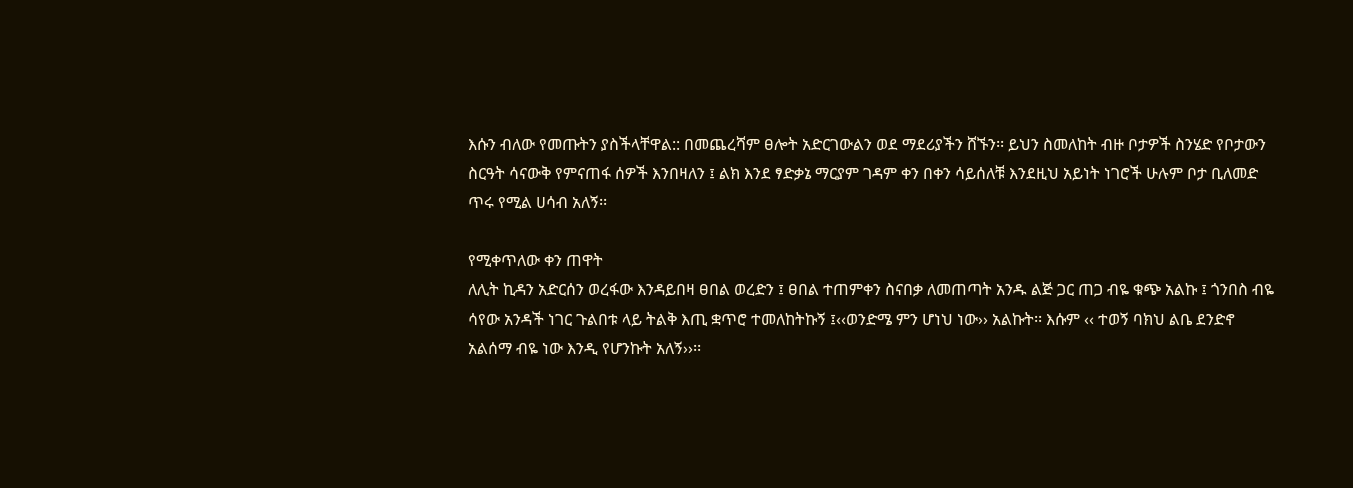እሱን ብለው የመጡትን ያስችላቸዋል:: በመጨረሻም ፀሎት አድርገውልን ወደ ማደሪያችን ሸኙን፡፡ ይህን ስመለከት ብዙ ቦታዎች ስንሄድ የቦታውን ስርዓት ሳናውቅ የምናጠፋ ሰዎች እንበዛለን ፤ ልክ እንደ ፃድቃኔ ማርያም ገዳም ቀን በቀን ሳይሰለቹ እንደዚህ አይነት ነገሮች ሁሉም ቦታ ቢለመድ ጥሩ የሚል ሀሳብ አለኝ፡፡

የሚቀጥለው ቀን ጠዋት
ለሊት ኪዳን አድርሰን ወረፋው እንዳይበዛ ፀበል ወረድን ፤ ፀበል ተጠምቀን ስናበቃ ለመጠጣት አንዱ ልጅ ጋር ጠጋ ብዬ ቁጭ አልኩ ፤ ጎንበስ ብዬ ሳየው አንዳች ነገር ጉልበቱ ላይ ትልቅ እጢ ቋጥሮ ተመለከትኩኝ ፤‹‹ወንድሜ ምን ሆነህ ነው›› አልኩት፡፡ እሱም ‹‹ ተወኝ ባክህ ልቤ ደንድኖ አልሰማ ብዬ ነው እንዲ የሆንኩት አለኝ››፡፡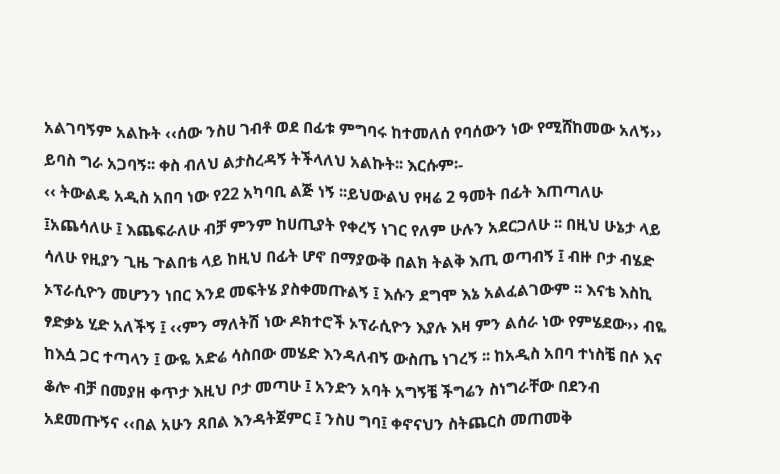አልገባኝም አልኩት ‹‹ሰው ንስሀ ገብቶ ወደ በፊቱ ምግባሩ ከተመለሰ የባሰውን ነው የሚሸከመው አለኝ›› ይባስ ግራ አጋባኝ፡፡ ቀስ ብለህ ልታስረዳኝ ትችላለህ አልኩት፡፡ እርሱም፡-
‹‹ ትውልዴ አዲስ አበባ ነው የ22 አካባቢ ልጅ ነኝ ፡፡ይህውልህ የዛሬ 2 ዓመት በፊት እጠጣለሁ ፤አጨሳለሁ ፤ እጨፍራለሁ ብቻ ምንም ከሀጢያት የቀረኝ ነገር የለም ሁሉን አደርጋለሁ ፡፡ በዚህ ሁኔታ ላይ ሳለሁ የዚያን ጊዜ ጉልበቴ ላይ ከዚህ በፊት ሆኖ በማያውቅ በልክ ትልቅ እጢ ወጣብኝ ፤ ብዙ ቦታ ብሄድ ኦፕራሲዮን መሆንን ነበር እንደ መፍትሄ ያስቀመጡልኝ ፤ እሱን ደግሞ እኔ አልፈልገውም ፡፡ እናቴ እስኪ ፃድቃኔ ሂድ አለችኝ ፤ ‹‹ምን ማለትሽ ነው ዶክተሮች ኦፕራሲዮን እያሉ እዛ ምን ልሰራ ነው የምሄደው›› ብዬ ከእሷ ጋር ተጣላን ፤ ውዬ አድሬ ሳስበው መሄድ እንዳለብኝ ውስጤ ነገረኝ ፡፡ ከአዲስ አበባ ተነስቼ በሶ እና ቆሎ ብቻ በመያዘ ቀጥታ እዚህ ቦታ መጣሁ ፤ አንድን አባት አግኝቼ ችግሬን ስነግራቸው በደንብ አደመጡኝና ‹‹በል አሁን ጸበል እንዳትጀምር ፤ ንስሀ ግባ፤ ቀኖናህን ስትጨርስ መጠመቅ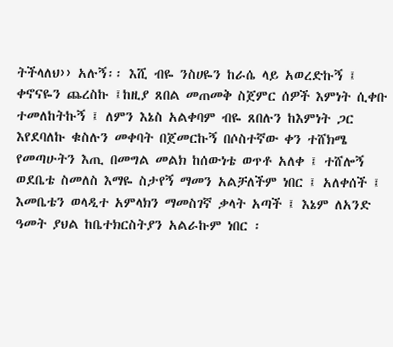ትችላለህ›› አሉኝ፡፡ እሺ ብዬ ንስሀዬን ከራሴ ላይ አወረድኩኝ ፤ ቀኖናዬን ጨረስኩ ፤ከዚያ ጸበል መጠመቅ ስጀምር ሰዎች እምነት ሲቀቡ ተመለከትኩኝ ፤ ለምን እኔስ አልቀባም ብዬ ጸበሉን ከእምነት ጋር እየደባለኩ ቁስሉን መቀባት በጀመርኩኝ በሶስተኛው ቀን ተሸክሜ የመጣሁትን እጢ በመግል መልክ ከሰውነቴ ወጥቶ አለቀ ፤ ተሸሎኝ ወደቤቴ ስመለስ እማዬ ስታየኝ ማመን አልቻለችም ነበር ፤ አለቀሰች ፤ እመቤቴን ወላዲተ አምላክን ማመስገኛ ቃላት አጣች ፤ እኔም ለአንድ ዓመት ያህል ከቤተክርስትያን አልራኩም ነበር ፡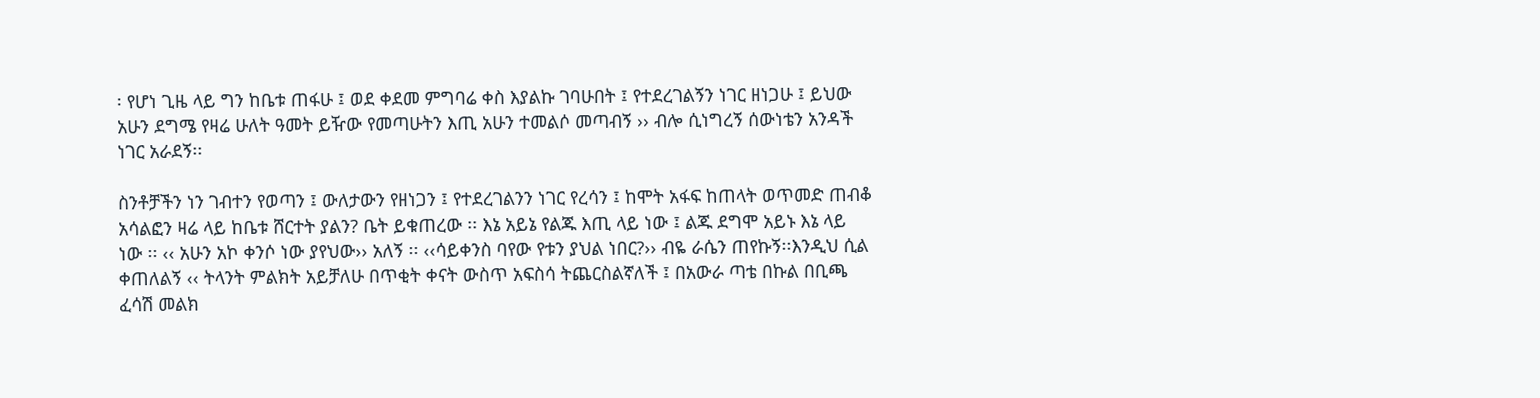፡ የሆነ ጊዜ ላይ ግን ከቤቱ ጠፋሁ ፤ ወደ ቀደመ ምግባሬ ቀስ እያልኩ ገባሁበት ፤ የተደረገልኝን ነገር ዘነጋሁ ፤ ይህው አሁን ደግሜ የዛሬ ሁለት ዓመት ይዥው የመጣሁትን እጢ አሁን ተመልሶ መጣብኝ ›› ብሎ ሲነግረኝ ሰውነቴን አንዳች ነገር አራደኝ፡፡

ስንቶቻችን ነን ገብተን የወጣን ፤ ውለታውን የዘነጋን ፤ የተደረገልንን ነገር የረሳን ፤ ከሞት አፋፍ ከጠላት ወጥመድ ጠብቆ አሳልፎን ዛሬ ላይ ከቤቱ ሸርተት ያልን? ቤት ይቁጠረው ፡፡ እኔ አይኔ የልጁ እጢ ላይ ነው ፤ ልጁ ደግሞ አይኑ እኔ ላይ ነው ፡፡ ‹‹ አሁን አኮ ቀንሶ ነው ያየህው›› አለኝ ፡፡ ‹‹ሳይቀንስ ባየው የቱን ያህል ነበር?›› ብዬ ራሴን ጠየኩኝ፡፡እንዲህ ሲል ቀጠለልኝ ‹‹ ትላንት ምልክት አይቻለሁ በጥቂት ቀናት ውስጥ አፍስሳ ትጨርስልኛለች ፤ በአውራ ጣቴ በኩል በቢጫ ፈሳሽ መልክ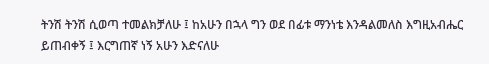ትንሽ ትንሽ ሲወጣ ተመልክቻለሁ ፤ ከአሁን በኋላ ግን ወደ በፊቱ ማንነቴ እንዳልመለስ እግዚአብሔር ይጠብቀኝ ፤ እርግጠኛ ነኝ አሁን እድናለሁ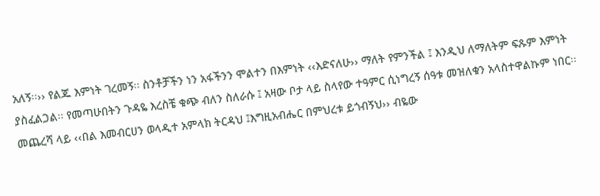አለኝ፡፡›› የልጁ እምነት ገረመኝ፡፡ ስንቶቻችን ነን አፋችንን ሞልተን በእምነት ‹‹እድናለሁ›› ማለት የምንችል ፤ እንዲህ ለማለትም ፍጹም እምነት ያስፈልጋል፡፡ የመጣሁበትን ጉዳዬ እረስቼ ቁጭ ብለን ስለራሱ ፤ አዛው ቦታ ላይ ስላየው ተዓምር ሲነግረኝ ሰዓቱ መዝለቁን አላስተዋልኩም ነበር፡፡ መጨረሻ ላይ ‹‹በል እመብርሀን ወላዲተ አምላክ ትርዳህ ፤እግዚአብሔር በምህረቱ ይጎብኝህ›› ብዬው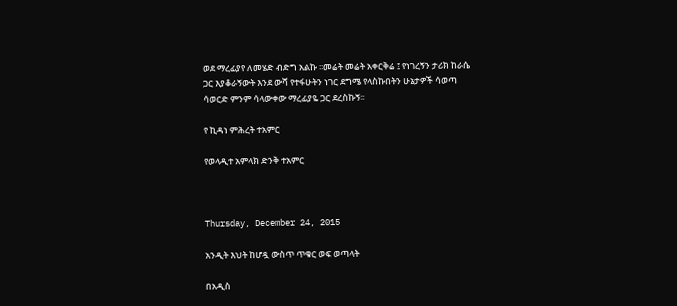ወደ ማረፊያየ ለመሄድ ብድግ አልኩ ፡፡መሬት መሬት አቀርቅሬ ፤ የነገረኝን ታሪክ ከራሴ ጋር እያቆራኝውት እንደ ውሻ የተፋሁትን ነገር ደግሜ የላስኩበትን ሁኔታዎች ሳወጣ ሳወርድ ምንም ሳላውቀው ማረፊያዬ ጋር ደረስኩኝ፡፡

የ ኪዳነ ምሕረት ተአምር

የወላዲተ አምላክ ድንቅ ተአምር



Thursday, December 24, 2015

አንዲት እህት ከሆዷ ውስጥ ጥቁር ወፍ ወጣላት

በአዲስ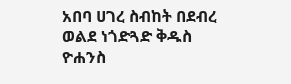አበባ ሀገረ ስብከት በደብረ ወልደ ነጎድጓድ ቅዱስ ዮሐንስ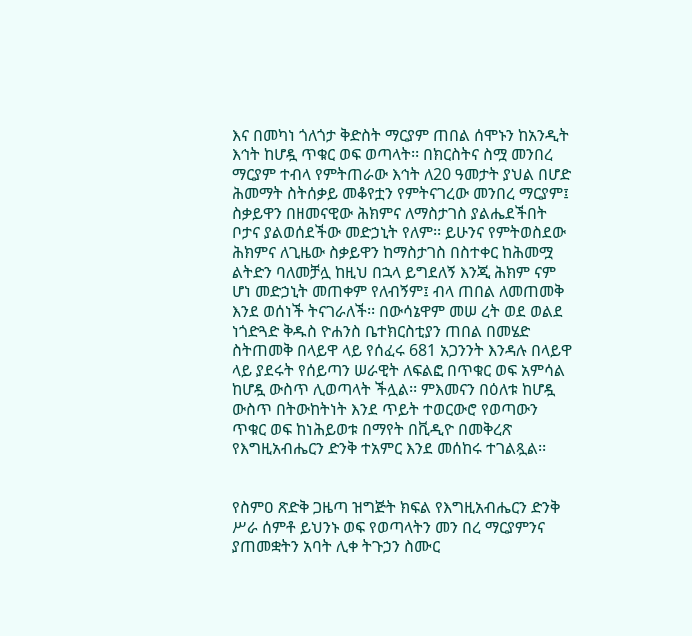እና በመካነ ጎለጎታ ቅድስት ማርያም ጠበል ሰሞኑን ከአንዲት እኅት ከሆዷ ጥቁር ወፍ ወጣላት፡፡ በክርስትና ስሟ መንበረ ማርያም ተብላ የምትጠራው እኅት ለ20 ዓመታት ያህል በሆድ ሕመማት ስትሰቃይ መቆየቷን የምትናገረው መንበረ ማርያም፤ ስቃይዋን በዘመናዊው ሕክምና ለማስታገስ ያልሔደችበት ቦታና ያልወሰደችው መድኃኒት የለም፡፡ ይሁንና የምትወስደው ሕክምና ለጊዜው ስቃይዋን ከማስታገስ በስተቀር ከሕመሟ ልትድን ባለመቻሏ ከዚህ በኋላ ይግደለኝ እንጂ ሕክም ናም ሆነ መድኃኒት መጠቀም የለብኝም፤ ብላ ጠበል ለመጠመቅ እንደ ወሰነች ትናገራለች፡፡ በውሳኔዋም መሠ ረት ወደ ወልደ ነጎድጓድ ቅዱስ ዮሐንስ ቤተክርስቲያን ጠበል በመሄድ ስትጠመቅ በላይዋ ላይ የሰፈሩ 681 አጋንንት እንዳሉ በላይዋ ላይ ያደሩት የሰይጣን ሠራዊት ለፍልፎ በጥቁር ወፍ አምሳል ከሆዷ ውስጥ ሊወጣላት ችሏል፡፡ ምእመናን በዕለቱ ከሆዷ ውስጥ በትውከትነት እንደ ጥይት ተወርውሮ የወጣውን ጥቁር ወፍ ከነሕይወቱ በማየት በቪዲዮ በመቅረጽ የእግዚአብሔርን ድንቅ ተአምር እንደ መሰከሩ ተገልጿል፡፡


የስምዐ ጽድቅ ጋዜጣ ዝግጅት ክፍል የእግዚአብሔርን ድንቅ ሥራ ሰምቶ ይህንኑ ወፍ የወጣላትን መን በረ ማርያምንና ያጠመቋትን አባት ሊቀ ትጉኃን ስሙር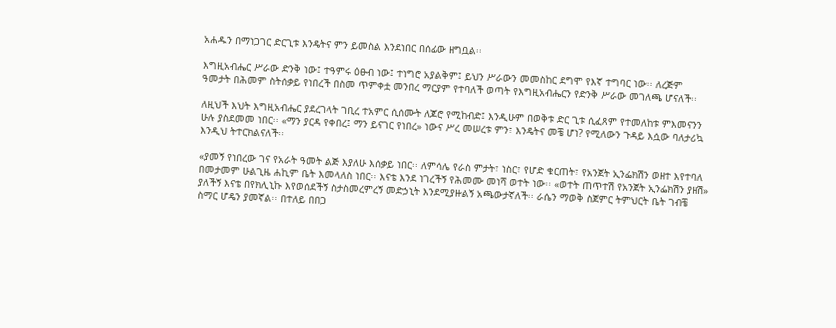አሐዱን በማነጋገር ድርጊቱ እንዴትና ምን ይመስል እንደነበር በሰፊው ዘግቧል፡፡

እግዚአብሔር ሥራው ድንቅ ነው፤ ተዓምሩ ዕፁብ ነው፤ ተነግሮ አያልቅም፤ ይህን ሥራውን መመስከር ደግሞ የእኛ ተግባር ነው፡፡ ለረጅም ዓመታት በሕመም ስትሰቃይ የነበረች በስመ ጥምቀቷ መንበረ ማርያም የተባለች ወጣት የእግዚአብሔርን የድንቅ ሥራው መገለጫ ሆናለች፡፡

ለዚህች እህት እግዚአብሔር ያደረገላት ገቢረ ተአምር ሲሰሙት ለጆሮ የሚከብድ፤ እንዲሁም በወቅቱ ድር ጊቱ ሲፈጸም የተመለከቱ ምእመናንን ሁሉ ያስደመመ ነበር፡፡ «ማን ያርዳ የቀበረ፤ ማን ይናገር የነበረ» ነውና ሥረ መሠረቱ ምን፣ እንዴትና መቼ ሆነ? የሚለውን ጉዳይ እሷው ባለታሪኳ እንዲህ ትተርክልናለች፡፡

«ያመኝ የነበረው ገና የአራት ዓመት ልጅ እያለሁ እሰቃይ ነበር፡፡ ለምሳሌ የራስ ምታት፣ ነስር፣ የሆድ ቁርጠት፣ የአንጀት ኢንፌክሽን ወዘተ እየተባለ በመታመም ሁልጊዜ ሐኪም ቤት እመላለስ ነበር፡፡ እናቴ እንደ ነገረችኝ የሕመሙ መነሻ ወተት ነው፡፡ «ወተት ጠጥተሽ የአንጀት ኢንፌክሽን ያዘሽ» ያለችኝ እናቴ በየክሊኒኩ እየወሰደችኝ ስታስመረምረኝ መድኃኒት እንደሚያዙልኝ አጫውታኛለች፡፡ ራሴን ማወቅ ስጀምር ትምህርት ቤት ገብቼ ስማር ሆዴን ያመኛል፡፡ በተለይ በበጋ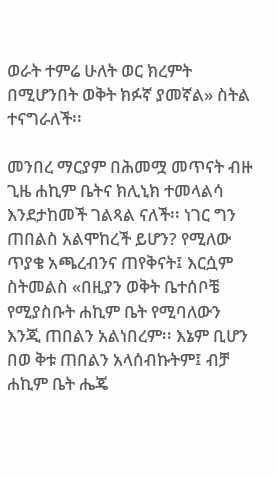ወራት ተምሬ ሁለት ወር ክረምት በሚሆንበት ወቅት ክፉኛ ያመኛል» ስትል ተናግራለች፡፡

መንበረ ማርያም በሕመሟ መጥናት ብዙ ጊዜ ሐኪም ቤትና ክሊኒክ ተመላልሳ እንደታከመች ገልጻል ናለች፡፡ ነገር ግን ጠበልስ አልሞከረች ይሆን? የሚለው ጥያቄ አጫረብንና ጠየቅናት፤ እርሷም ስትመልስ «በዚያን ወቅት ቤተሰቦቼ የሚያስቡት ሐኪም ቤት የሚባለውን እንጂ ጠበልን አልነበረም፡፡ እኔም ቢሆን በወ ቅቱ ጠበልን አላሰብኩትም፤ ብቻ ሐኪም ቤት ሔጄ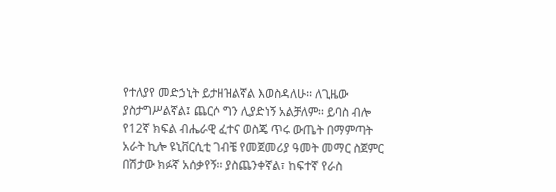የተለያየ መድኃኒት ይታዘዝልኛል እወስዳለሁ፡፡ ለጊዜው ያስታግሥልኛል፤ ጨርሶ ግን ሊያድነኝ አልቻለም፡፡ ይባስ ብሎ የ12ኛ ክፍል ብሔራዊ ፈተና ወስጄ ጥሩ ውጤት በማምጣት አራት ኪሎ ዩኒቨርሲቲ ገብቼ የመጀመሪያ ዓመት መማር ስጀምር በሽታው ክፉኛ አሰቃየኝ፡፡ ያስጨንቀኛል፣ ከፍተኛ የራስ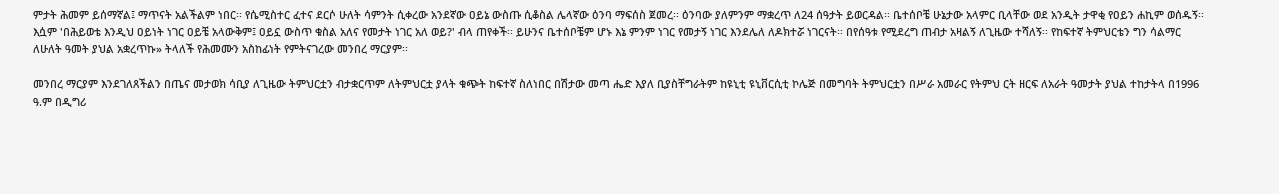ምታት ሕመም ይሰማኛል፤ ማጥናት አልችልም ነበር፡፡ የሴሚስተር ፈተና ደርሶ ሁለት ሳምንት ሲቀረው አንደኛው ዐይኔ ውስጡ ሲቆስል ሌላኛው ዕንባ ማፍሰስ ጀመረ፡፡ ዕንባው ያለምንም ማቋረጥ ለ24 ሰዓታት ይወርዳል፡፡ ቤተሰቦቼ ሁኔታው አላምር ቢላቸው ወደ አንዲት ታዋቂ የዐይን ሐኪም ወሰዱኝ፡፡ እሷም 'በሕይወቴ እንዲህ ዐይነት ነገር ዐይቼ አላውቅም፤ ዐይኗ ውስጥ ቁስል አለና የመታት ነገር አለ ወይ?' ብላ ጠየቀች፡፡ ይሁንና ቤተሰቦቼም ሆኑ እኔ ምንም ነገር የመታኝ ነገር እንደሌለ ለዶክተሯ ነገርናት፡፡ በየሰዓቱ የሚደረግ ጠብታ አዛልኝ ለጊዜው ተሻለኝ፡፡ የከፍተኛ ትምህርቴን ግን ሳልማር ለሁለት ዓመት ያህል አቋረጥኩ» ትላለች የሕመሙን አስከፊነት የምትናገረው መንበረ ማርያም፡፡

መንበረ ማርያም እንደገለጸችልን በጤና መታወክ ሳቢያ ለጊዜው ትምህርቷን ብታቋርጥም ለትምህርቷ ያላት ቁጭት ከፍተኛ ስለነበር በሽታው መጣ ሔድ እያለ ቢያስቸግራትም ከዩኒቲ ዩኒቨርሲቲ ኮሌጅ በመግባት ትምህርቷን በሥራ አመራር የትምህ ርት ዘርፍ ለአራት ዓመታት ያህል ተከታትላ በ1996 ዓ.ም በዲግሪ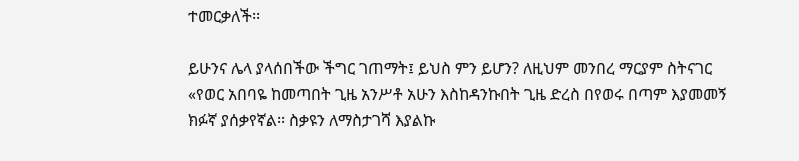ተመርቃለች፡፡

ይሁንና ሌላ ያላሰበችው ችግር ገጠማት፤ ይህስ ምን ይሆን? ለዚህም መንበረ ማርያም ስትናገር «የወር አበባዬ ከመጣበት ጊዜ አንሥቶ አሁን እስከዳንኩበት ጊዜ ድረስ በየወሩ በጣም እያመመኝ ክፉኛ ያሰቃየኛል፡፡ ስቃዩን ለማስታገሻ እያልኩ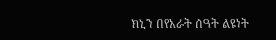ክኒን በየአራት ሰዓት ልዩነት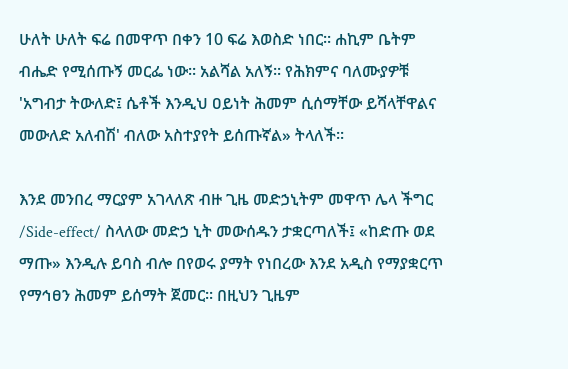ሁለት ሁለት ፍሬ በመዋጥ በቀን 10 ፍሬ እወስድ ነበር፡፡ ሐኪም ቤትም ብሔድ የሚሰጡኝ መርፌ ነው፡፡ አልሻል አለኝ፡፡ የሕክምና ባለሙያዎቹ 'አግብታ ትውለድ፤ ሴቶች እንዲህ ዐይነት ሕመም ሲሰማቸው ይሻላቸዋልና መውለድ አለብሽ' ብለው አስተያየት ይሰጡኛል» ትላለች፡፡

እንደ መንበረ ማርያም አገላለጽ ብዙ ጊዜ መድኃኒትም መዋጥ ሌላ ችግር /Side-effect/ ስላለው መድኃ ኒት መውሰዱን ታቋርጣለች፤ «ከድጡ ወደ ማጡ» እንዲሉ ይባስ ብሎ በየወሩ ያማት የነበረው እንደ አዲስ የማያቋርጥ የማኅፀን ሕመም ይሰማት ጀመር፡፡ በዚህን ጊዜም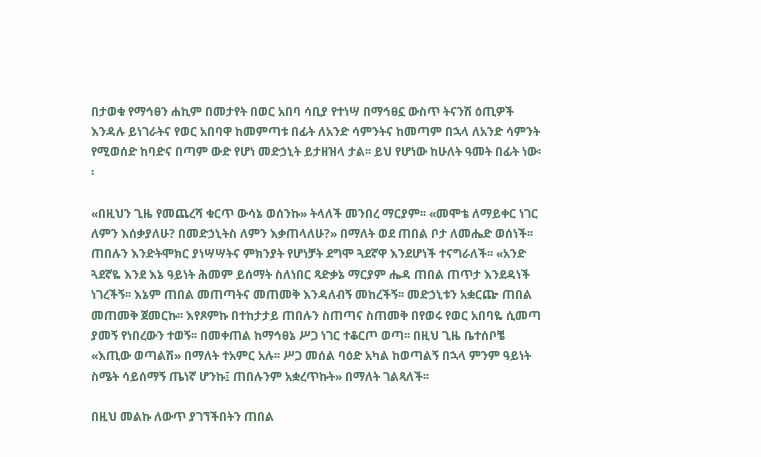በታወቁ የማኅፀን ሐኪም በመታየት በወር አበባ ሳቢያ የተነሣ በማኅፀኗ ውስጥ ትናንሽ ዕጢዎች እንዳሉ ይነገራትና የወር አበባዋ ከመምጣቱ በፊት ለአንድ ሳምንትና ከመጣም በኋላ ለአንድ ሳምንት የሚወሰድ ከባድና በጣም ውድ የሆነ መድኃኒት ይታዘዝላ ታል፡፡ ይህ የሆነው ከሁለት ዓመት በፊት ነው፡፡

«በዚህን ጊዜ የመጨረሻ ቁርጥ ውሳኔ ወሰንኩ» ትላለች መንበረ ማርያም፡፡ «መሞቴ ለማይቀር ነገር ለምን እሰቃያለሁ? በመድኃኒትስ ለምን እቃጠላለሁ?» በማለት ወደ ጠበል ቦታ ለመሔድ ወሰነች፡፡ ጠበሉን እንድትሞክር ያነሣሣትና ምክንያት የሆነቻት ደግሞ ጓደኛዋ እንደሆነች ተናግራለች፡፡ «አንድ ጓደኛዬ እንደ እኔ ዓይነት ሕመም ይሰማት ስለነበር ጻድቃኔ ማርያም ሔዳ ጠበል ጠጥታ እንደዳነች ነገረችኝ፡፡ እኔም ጠበል መጠጣትና መጠመቅ እንዳለብኝ መከረችኝ፡፡ መድኃኒቱን አቋርጬ ጠበል መጠመቅ ጀመርኩ፡፡ እየጾምኩ በተከታታይ ጠበሉን ስጠጣና ስጠመቅ በየወሩ የወር አበባዬ ሲመጣ ያመኝ የነበረውን ተወኝ፡፡ በመቀጠል ከማኅፀኔ ሥጋ ነገር ተቆርጦ ወጣ፡፡ በዚህ ጊዜ ቤተሰቦቼ «እጢው ወጣልሽ» በማለት ተአምር አሉ፡፡ ሥጋ መሰል ባዕድ አካል ከወጣልኝ በኋላ ምንም ዓይነት ስሜት ሳይሰማኝ ጤነኛ ሆንኩ፤ ጠበሉንም አቋረጥኩት» በማለት ገልጻለች፡፡

በዚህ መልኩ ለውጥ ያገኘችበትን ጠበል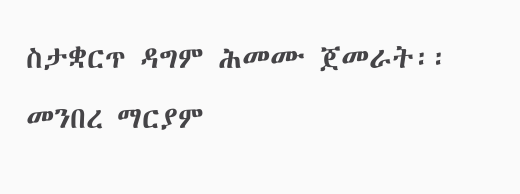ስታቋርጥ ዳግም ሕመሙ ጀመራት፡፡ መንበረ ማርያም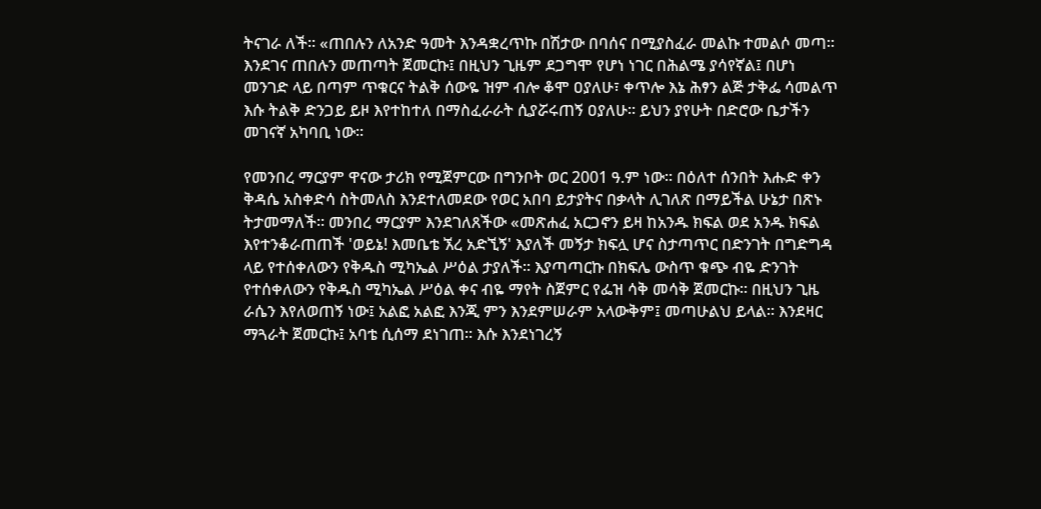ትናገራ ለች፡፡ «ጠበሉን ለአንድ ዓመት እንዳቋረጥኩ በሽታው በባሰና በሚያስፈራ መልኩ ተመልሶ መጣ፡፡ እንደገና ጠበሉን መጠጣት ጀመርኩ፤ በዚህን ጊዜም ደጋግሞ የሆነ ነገር በሕልሜ ያሳየኛል፤ በሆነ መንገድ ላይ በጣም ጥቁርና ትልቅ ሰውዬ ዝም ብሎ ቆሞ ዐያለሁ፣ ቀጥሎ እኔ ሕፃን ልጅ ታቅፌ ሳመልጥ እሱ ትልቅ ድንጋይ ይዞ እየተከተለ በማስፈራራት ሲያሯሩጠኝ ዐያለሁ፡፡ ይህን ያየሁት በድሮው ቤታችን መገናኛ አካባቢ ነው፡፡

የመንበረ ማርያም ዋናው ታሪክ የሚጀምርው በግንቦት ወር 2001 ዓ.ም ነው፡፡ በዕለተ ሰንበት እሑድ ቀን ቅዳሴ አስቀድሳ ስትመለስ እንደተለመደው የወር አበባ ይታያትና በቃላት ሊገለጽ በማይችል ሁኔታ በጽኑ ትታመማለች፡፡ መንበረ ማርያም እንደገለጸችው «መጽሐፈ አርጋኖን ይዛ ከአንዱ ክፍል ወደ አንዱ ክፍል እየተንቆራጠጠች 'ወይኔ! እመቤቴ ኧረ አድኚኝ' እያለች መኝታ ክፍሏ ሆና ስታጣጥር በድንገት በግድግዳ ላይ የተሰቀለውን የቅዱስ ሚካኤል ሥዕል ታያለች፡፡ እያጣጣርኩ በክፍሌ ውስጥ ቁጭ ብዬ ድንገት የተሰቀለውን የቅዱስ ሚካኤል ሥዕል ቀና ብዬ ማየት ስጀምር የፌዝ ሳቅ መሳቅ ጀመርኩ፡፡ በዚህን ጊዜ ራሴን እየለወጠኝ ነው፤ አልፎ አልፎ እንጂ ምን እንደምሠራም አላውቅም፤ መጣሁልህ ይላል፡፡ እንደዛር ማጓራት ጀመርኩ፤ አባቴ ሲሰማ ደነገጠ፡፡ እሱ እንደነገረኝ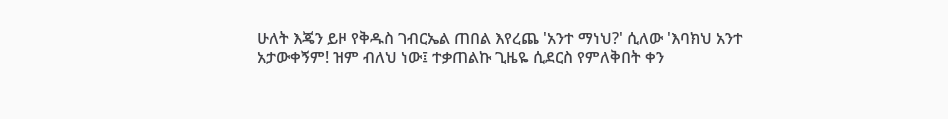ሁለት እጄን ይዞ የቅዱስ ገብርኤል ጠበል እየረጨ 'አንተ ማነህ?' ሲለው 'እባክህ አንተ አታውቀኝም! ዝም ብለህ ነው፤ ተቃጠልኩ ጊዜዬ ሲደርስ የምለቅበት ቀን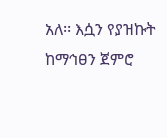አለ፡፡ እሷን የያዝኩት ከማኅፀን ጀምሮ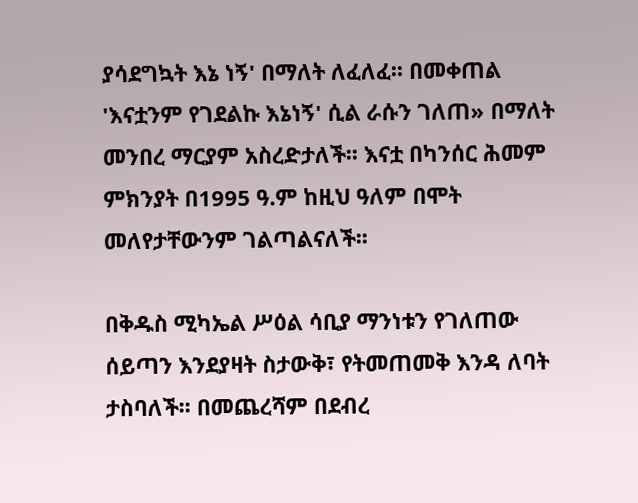ያሳደግኳት እኔ ነኝ' በማለት ለፈለፈ፡፡ በመቀጠል 'እናቷንም የገደልኩ እኔነኝ' ሲል ራሱን ገለጠ» በማለት መንበረ ማርያም አስረድታለች፡፡ እናቷ በካንሰር ሕመም ምክንያት በ1995 ዓ.ም ከዚህ ዓለም በሞት መለየታቸውንም ገልጣልናለች፡፡

በቅዱስ ሚካኤል ሥዕል ሳቢያ ማንነቱን የገለጠው ሰይጣን እንደያዛት ስታውቅ፣ የትመጠመቅ እንዳ ለባት ታስባለች፡፡ በመጨረሻም በደብረ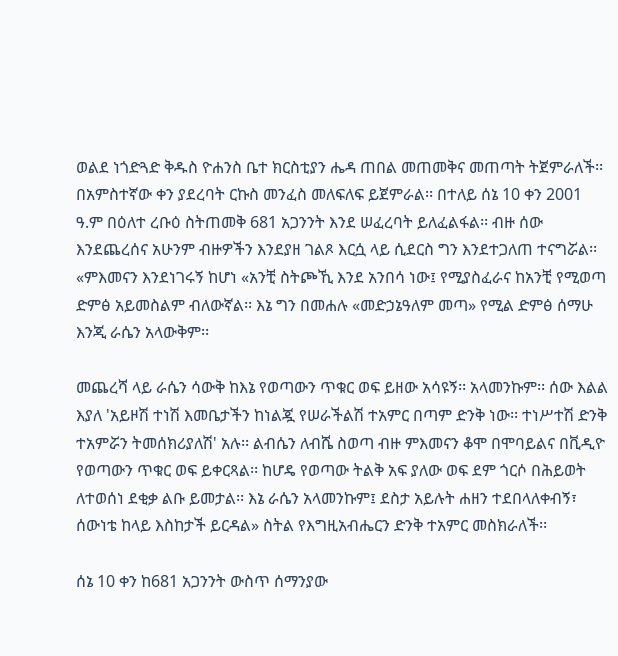ወልደ ነጎድጓድ ቅዱስ ዮሐንስ ቤተ ክርስቲያን ሔዳ ጠበል መጠመቅና መጠጣት ትጀምራለች፡፡ በአምስተኛው ቀን ያደረባት ርኩስ መንፈስ መለፍለፍ ይጀምራል፡፡ በተለይ ሰኔ 10 ቀን 2001 ዓ.ም በዕለተ ረቡዕ ስትጠመቅ 681 አጋንንት እንደ ሠፈረባት ይለፈልፋል፡፡ ብዙ ሰው እንደጨረሰና አሁንም ብዙዎችን እንደያዘ ገልጾ እርሷ ላይ ሲደርስ ግን እንደተጋለጠ ተናግሯል፡፡ «ምእመናን እንደነገሩኝ ከሆነ «አንቺ ስትጮኺ እንደ አንበሳ ነው፤ የሚያስፈራና ከአንቺ የሚወጣ ድምፅ አይመስልም ብለውኛል፡፡ እኔ ግን በመሐሉ «መድኃኔዓለም መጣ» የሚል ድምፅ ሰማሁ እንጂ ራሴን አላውቅም፡፡

መጨረሻ ላይ ራሴን ሳውቅ ከእኔ የወጣውን ጥቁር ወፍ ይዘው አሳዩኝ፡፡ አላመንኩም፡፡ ሰው እልል እያለ 'አይዞሽ ተነሽ እመቤታችን ከነልጇ የሠራችልሽ ተአምር በጣም ድንቅ ነው፡፡ ተነሥተሽ ድንቅ ተአምሯን ትመሰክሪያለሽ' አሉ፡፡ ልብሴን ለብሼ ስወጣ ብዙ ምእመናን ቆሞ በሞባይልና በቪዲዮ የወጣውን ጥቁር ወፍ ይቀርጻል፡፡ ከሆዴ የወጣው ትልቅ አፍ ያለው ወፍ ደም ጎርሶ በሕይወት ለተወሰነ ደቂቃ ልቡ ይመታል፡፡ እኔ ራሴን አላመንኩም፤ ደስታ አይሉት ሐዘን ተደበላለቀብኝ፣ ሰውነቴ ከላይ እስከታች ይርዳል» ስትል የእግዚአብሔርን ድንቅ ተአምር መስክራለች፡፡

ሰኔ 10 ቀን ከ681 አጋንንት ውስጥ ሰማንያው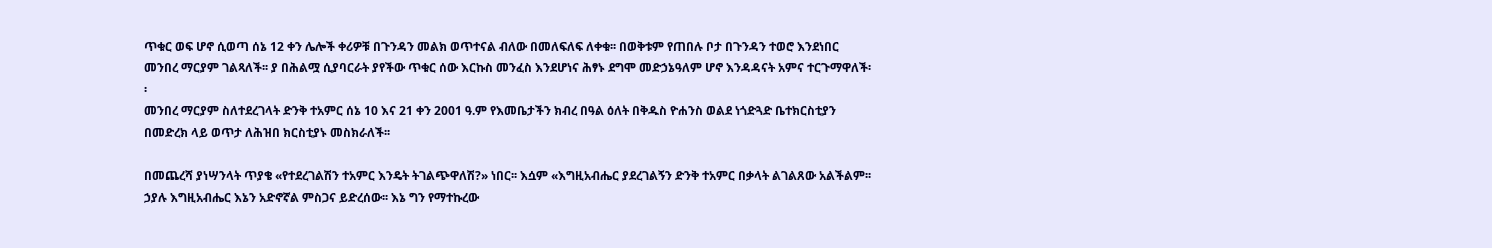ጥቁር ወፍ ሆኖ ሲወጣ ሰኔ 12 ቀን ሌሎች ቀሪዎቹ በጉንዳን መልክ ወጥተናል ብለው በመለፍለፍ ለቀቁ፡፡ በወቅቱም የጠበሉ ቦታ በጉንዳን ተወሮ እንደነበር መንበረ ማርያም ገልጻለች፡፡ ያ በሕልሟ ሲያባርራት ያየችው ጥቁር ሰው እርኩስ መንፈስ እንደሆነና ሕፃኑ ደግሞ መድኃኔዓለም ሆኖ እንዳዳናት አምና ተርጉማዋለች፡፡
መንበረ ማርያም ስለተደረገላት ድንቅ ተአምር ሰኔ 10 እና 21 ቀን 2001 ዓ.ም የእመቤታችን ክብረ በዓል ዕለት በቅዱስ ዮሐንስ ወልደ ነጎድጓድ ቤተክርስቲያን በመድረክ ላይ ወጥታ ለሕዝበ ክርስቲያኑ መስክራለች፡፡

በመጨረሻ ያነሣንላት ጥያቄ «የተደረገልሽን ተአምር እንዴት ትገልጭዋለሽ?» ነበር፡፡ እሷም «እግዚአብሔር ያደረገልኝን ድንቅ ተአምር በቃላት ልገልጸው አልችልም፡፡ ኃያሉ እግዚአብሔር እኔን አድኖኛል ምስጋና ይድረሰው፡፡ እኔ ግን የማተኩረው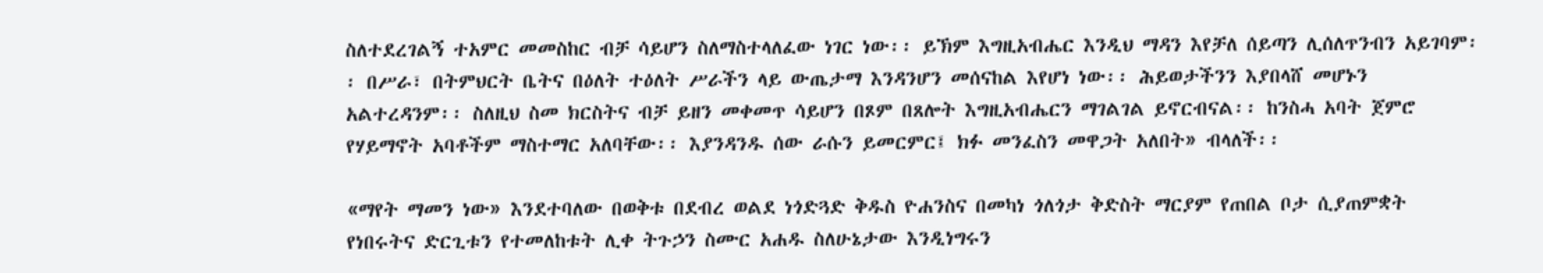ስለተደረገልኝ ተአምር መመስከር ብቻ ሳይሆን ስለማስተላለፈው ነገር ነው፡፡ ይኽም እግዚአብሔር እንዲህ ማዳን እየቻለ ሰይጣን ሊሰለጥንብን አይገባም፡፡ በሥራ፣ በትምህርት ቤትና በዕለት ተዕለት ሥራችን ላይ ውጤታማ እንዳንሆን መሰናከል እየሆነ ነው፡፡ ሕይወታችንን እያበላሸ መሆኑን አልተረዳንም፡፡ ስለዚህ ስመ ክርስትና ብቻ ይዘን መቀመጥ ሳይሆን በጾም በጸሎት እግዚአብሔርን ማገልገል ይኖርብናል፡፡ ከንስሓ አባት ጀምሮ የሃይማኖት አባቶችም ማስተማር አለባቸው፡፡ እያንዳንዱ ሰው ራሱን ይመርምር፤ ክፉ መንፈስን መዋጋት አለበት» ብላለች፡፡

«ማየት ማመን ነው» እንደተባለው በወቅቱ በደብረ ወልደ ነጎድጓድ ቅዱስ ዮሐንስና በመካነ ጎለጎታ ቅድስት ማርያም የጠበል ቦታ ሲያጠምቋት የነበሩትና ድርጊቱን የተመለከቱት ሊቀ ትጉኃን ስሙር አሐዱ ስለሁኔታው እንዲነግሩን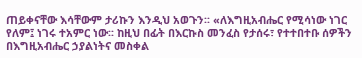ጠይቀናቸው እሳቸውም ታሪኩን እንዲህ አወጉን፡፡ «ለእግዚአብሔር የሚሳነው ነገር የለም፤ ነገሩ ተአምር ነው፡፡ ከዚህ በፊት በእርኩስ መንፈስ የታሰሩ፣ የተተበተቡ ሰዎችን በእግዚአብሔር ኃያልነትና መስቀል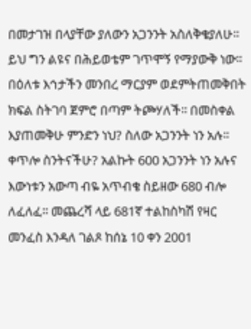በመታገዝ በላያቸው ያለውን አጋንንት አስለቅቄያለሁ፡፡ ይህ ግን ልዩና በሕይወቴም ገጥሞኝ የማያውቅ ነው፡፡ በዕለቱ እኅታችን መንበረ ማርያም ወደምትጠመቅበት ክፍል ስትገባ ጀምሮ በጣም ትጮሃለች፡፡ በመስቀል እያጠመቅሁ ምንድን ነህ? ስለው አጋንንት ነን አሉ፡፡ ቀጥሎ ስንትናችሁ? አልኩት 600 አጋንንት ነን አሉና እውነቱን አውጣ ብዬ አጥብቄ ስይዘው 680 ብሎ ለፈለፈ፡፡ መጨረሻ ላይ 681ኛ ተልከስካሽ የዛር መንፈስ እንዳለ ገልጾ ከሰኔ 10 ቀን 2001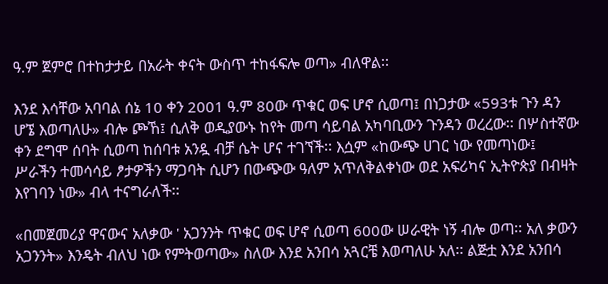ዓ.ም ጀምሮ በተከታታይ በአራት ቀናት ውስጥ ተከፋፍሎ ወጣ» ብለዋል፡፡

እንደ እሳቸው አባባል ሰኔ 10 ቀን 2001 ዓ.ም 80ው ጥቁር ወፍ ሆኖ ሲወጣ፤ በነጋታው «593ቱ ጉን ዳን ሆኜ እወጣለሁ» ብሎ ጮኸ፤ ሲለቅ ወዲያውኑ ከየት መጣ ሳይባል አካባቢውን ጉንዳን ወረረው፡፡ በሦስተኛው ቀን ደግሞ ሰባት ሲወጣ ከሰባቱ አንዷ ብቻ ሴት ሆና ተገኘች፡፡ እሷም «ከውጭ ሀገር ነው የመጣነው፤ ሥራችን ተመሳሳይ ፆታዎችን ማጋባት ሲሆን በውጭው ዓለም አጥለቅልቀነው ወደ አፍሪካና ኢትዮጵያ በብዛት እየገባን ነው» ብላ ተናግራለች፡፡

«በመጀመሪያ ዋናውና አለቃው ' አጋንንት ጥቁር ወፍ ሆኖ ሲወጣ 600ው ሠራዊት ነኝ ብሎ ወጣ፡፡ አለ ቃውን አጋንንት» እንዴት ብለህ ነው የምትወጣው» ስለው እንደ አንበሳ አጓርቼ እወጣለሁ አለ፡፡ ልጅቷ እንደ አንበሳ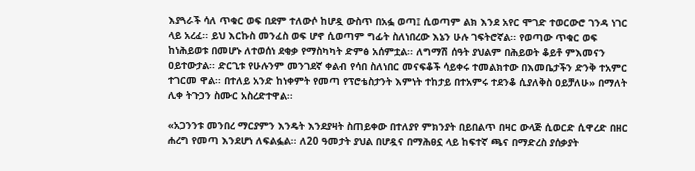እያጓራች ሳለ ጥቁር ወፍ በደም ተለውሶ ከሆዷ ውስጥ በአፏ ወጣ፤ ሲወጣም ልክ እንደ አየር ሞገድ ተወርውሮ ገንዳ ነገር ላይ አረፈ፡፡ ይህ እርኩስ መንፈስ ወፍ ሆኖ ሲወጣም ግፊት ስለነበረው እኔን ሁሉ ገፍትሮኛል፡፡ የወጣው ጥቁር ወፍ ከነሕይወቱ በመሆኑ ለተወሰነ ደቂቃ የማስካካት ድምፅ አሰምቷል፡፡ ለግማሽ ሰዓት ያህልም በሕይወት ቆይቶ ምእመናን ዐይተውታል፡፡ ድርጊቱ የሁሉንም መንገደኛ ቀልብ የሳበ ስለነበር መናፍቆች ሳይቀሩ ተመልክተው በእመቤታችን ድንቅ ተአምር ተገርመ ዋል፡፡ በተለይ አንድ ከነቀምት የመጣ የፕሮቴስታንት እምነት ተከታይ በተአምሩ ተደንቆ ሲያለቅስ ዐይቻለሁ» በማለት ሊቀ ትጉኃን ስሙር አስረድተዋል፡፡

«አጋንንቱ መንበረ ማርያምን እንዴት እንደያዛት ስጠይቀው በተለያየ ምክንያት በይበልጥ በዛር ውላጅ ሲወርድ ሲዋረድ በዘር ሐረግ የመጣ እንደሆነ ለፍልፏል፡፡ ለ20 ዓመታት ያህል በሆዷና በማሕፀኗ ላይ ከፍተኛ ጫና በማድረስ ያሰቃያት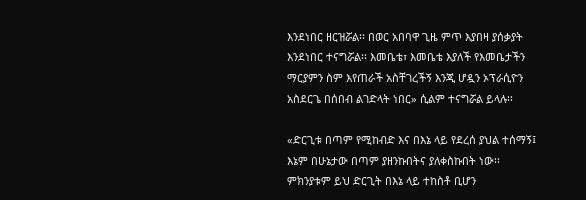እንደነበር ዘርዝሯል፡፡ በወር አበባዋ ጊዜ ምጥ እያበዛ ያሰቃያት እንደነበር ተናግሯል፡፡ እመቤቴ፣ እመቤቴ እያለች የእመቤታችን ማርያምን ስም እየጠራች አስቸገረችኝ እንጂ ሆዷን ኦፕራሲዮን አስደርጌ በሰበብ ልገድላት ነበር» ሲልም ተናግሯል ይላሉ፡፡

«ድርጊቱ በጣም የሚከብድ እና በእኔ ላይ የደረሰ ያህል ተሰማኝ፤ እኔም በሁኔታው በጣም ያዘንኩበትና ያለቀስኩበት ነው፡፡ ምክንያቱም ይህ ድርጊት በእኔ ላይ ተከስቶ ቢሆን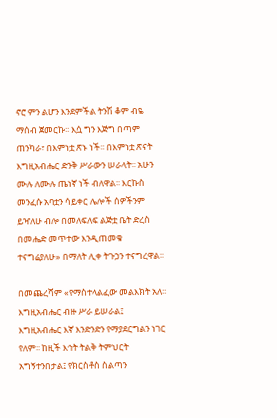ኖሮ ምን ልሆን እንደምችል ትንሽ ቆም ብዬ ማሰብ ጀመርኩ፡፡ እሷ ግን እጅግ በጣም ጠንካራ፣ በእምነቷ ጽኑ ነች፡፡ በእምነቷ ጽናት እግዚአብሔር ድንቅ ሥራውን ሠራላት፡፡ አሁን ሙሉ ለሙሉ ጤነኛ ነች ብለዋል፡፡ እርኩስ መንፈሱ አባቷን ሳይቀር ሌሎች ሰዎችንም ይዣለሁ ብሎ በመለፍለፍ ልጅቷ ቤት ድረስ በመሔድ መጥተው እንዲጠመቁ ተናግሬያለሁ» በማለት ሊቀ ትጉኃን ተናግረዋል፡፡

በመጨረሻም «የማስተላልፈው መልእክት አለ፡፡ እግዚአብሔር ብዙ ሥራ ይሠራል፤ እግዚአብሔር እኛ እንድንድን የማያደርግልን ነገር የለም፡፡ ከዚች እኅት ትልቅ ትምህርት አግኝተንበታል፤ የክርስቶስ ስልጣን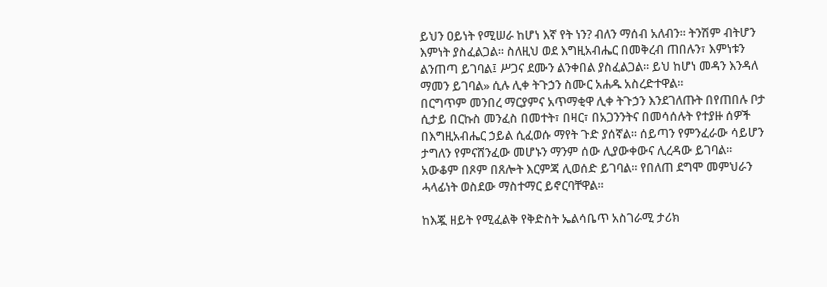ይህን ዐይነት የሚሠራ ከሆነ እኛ የት ነን? ብለን ማሰብ አለብን፡፡ ትንሽም ብትሆን እምነት ያስፈልጋል፡፡ ስለዚህ ወደ እግዚአብሔር በመቅረብ ጠበሉን፣ እምነቱን ልንጠጣ ይገባል፤ ሥጋና ደሙን ልንቀበል ያስፈልጋል፡፡ ይህ ከሆነ መዳን እንዳለ ማመን ይገባል» ሲሉ ሊቀ ትጉኃን ስሙር አሐዱ አስረድተዋል፡፡
በርግጥም መንበረ ማርያምና አጥማቂዋ ሊቀ ትጉኃን እንደገለጡት በየጠበሉ ቦታ ሲታይ በርኩስ መንፈስ በመተት፣ በዛር፣ በአጋንንትና በመሳሰሉት የተያዙ ሰዎች በእግዚአብሔር ኃይል ሲፈወሱ ማየት ጉድ ያሰኛል፡፡ ሰይጣን የምንፈራው ሳይሆን ታግለን የምናሸንፈው መሆኑን ማንም ሰው ሊያውቀውና ሊረዳው ይገባል፡፡ አውቆም በጾም በጸሎት እርምጃ ሊወሰድ ይገባል፡፡ የበለጠ ደግሞ መምህራን ሓላፊነት ወስደው ማስተማር ይኖርባቸዋል፡፡

ከእጇ ዘይት የሚፈልቅ የቅድስት ኤልሳቤጥ አስገራሚ ታሪክ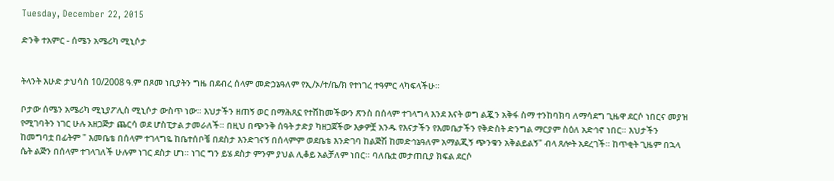Tuesday, December 22, 2015

ድንቅ ተአምር - ሰሜን አሜሪካ ሚኒሶታ


ትላንት እሁድ ታህሳስ 10/2008 ዓ.ም በጾመ ነቢያትን ግዜ በደብረ ሰላም መድኃኔዓለም የኢ/ኦ/ተ/ቤ/ክ የተነገረ ተዓምር ላካፍላችሁ።

ቦታው ሰሜን አሜሪካ ሚኒያፖሊስ ሚኒሶታ ውስጥ ነው። እህታችን ዘጠኝ ወር በማሕጸኗ የተሸከመችውን ጽንስ በሰላም ተገላግላ እንደ እናት ወግ ልጇን አቅፋ ስማ ተንከባክባ ለማሳደግ ጊዜዋ ደርሶ ነበርና መያዝ የሚገባትን ነገር ሁሉ አዘጋጅታ ጨርሳ ወደ ሆስፒታል ታመራለች። በዚህ በጭንቅ ሰዓት ታድያ ካዘጋጀችው እቃዎቿ አንዱ የእናታችን የእመቤታችን የቅድስት ድንግል ማርያም ስዕለ አድኅኖ ነበር። እህታችን ከመግባቷ በፊትም " እመቤቴ በሰላም ተገላግዬ ከቤተሰቦቼ በደስታ እንድገናኝ በሰላምም ወደቤቴ እንድገባ ከልጅሽ ከመድኅኔዓለም አማልጂኝ ጭንቁን አቅልይልኝ" ብላ ጸሎት አደረገች። ከጥቂት ጊዜም በኋላ ሴት ልጅን በሰላም ተገላገለች ሁሉም ነገር ደስታ ሆነ። ነገር ግን ይሄ ደስታ ምንም ያህል ሊቆይ አልቻለም ነበር። ባለቤቷ መታጠቢያ ክፍል ደርሶ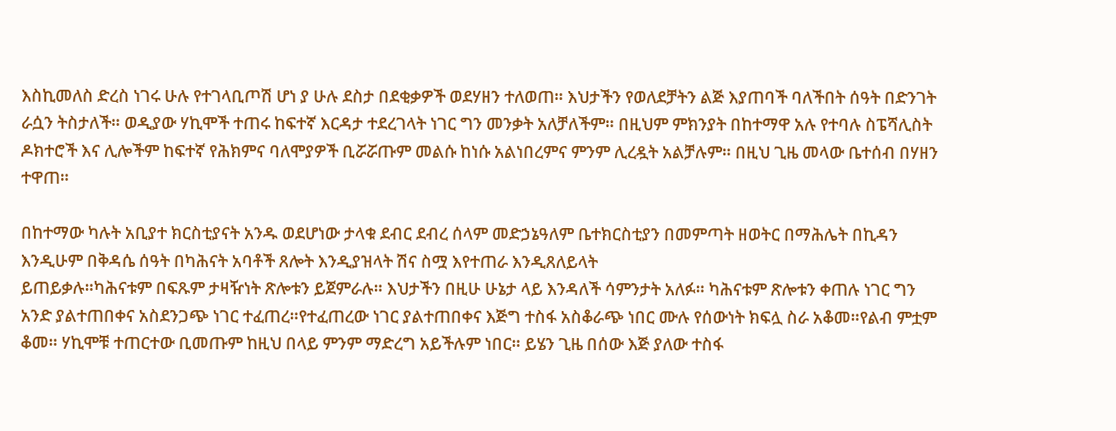እስኪመለስ ድረስ ነገሩ ሁሉ የተገላቢጦሽ ሆነ ያ ሁሉ ደስታ በደቂቃዎች ወደሃዘን ተለወጠ። እህታችን የወለደቻትን ልጅ እያጠባች ባለችበት ሰዓት በድንገት ራሷን ትስታለች። ወዲያው ሃኪሞች ተጠሩ ከፍተኛ እርዳታ ተደረገላት ነገር ግን መንቃት አለቻለችም። በዚህም ምክንያት በከተማዋ አሉ የተባሉ ስፔሻሊስት ዶክተሮች እና ሊሎችም ከፍተኛ የሕክምና ባለሞያዎች ቢሯሯጡም መልሱ ከነሱ አልነበረምና ምንም ሊረዷት አልቻሉም። በዚህ ጊዜ መላው ቤተሰብ በሃዘን ተዋጠ።

በከተማው ካሉት አቢያተ ክርስቲያናት አንዱ ወደሆነው ታላቁ ደብር ደብረ ሰላም መድኃኔዓለም ቤተክርስቲያን በመምጣት ዘወትር በማሕሌት በኪዳን እንዲሁም በቅዳሴ ሰዓት በካሕናት አባቶች ጸሎት እንዲያዝላት ሽና ስሟ እየተጠራ እንዲጸለይላት
ይጠይቃሉ።ካሕናቱም በፍጹም ታዛዥነት ጽሎቱን ይጀምራሉ። እህታችን በዚሁ ሁኔታ ላይ እንዳለች ሳምንታት አለፉ። ካሕናቱም ጽሎቱን ቀጠሉ ነገር ግን አንድ ያልተጠበቀና አስደንጋጭ ነገር ተፈጠረ።የተፈጠረው ነገር ያልተጠበቀና እጅግ ተስፋ አስቆራጭ ነበር ሙሉ የሰውነት ክፍሏ ስራ አቆመ።የልብ ምቷም ቆመ። ሃኪሞቹ ተጠርተው ቢመጡም ከዚህ በላይ ምንም ማድረግ አይችሉም ነበር። ይሄን ጊዜ በሰው እጅ ያለው ተስፋ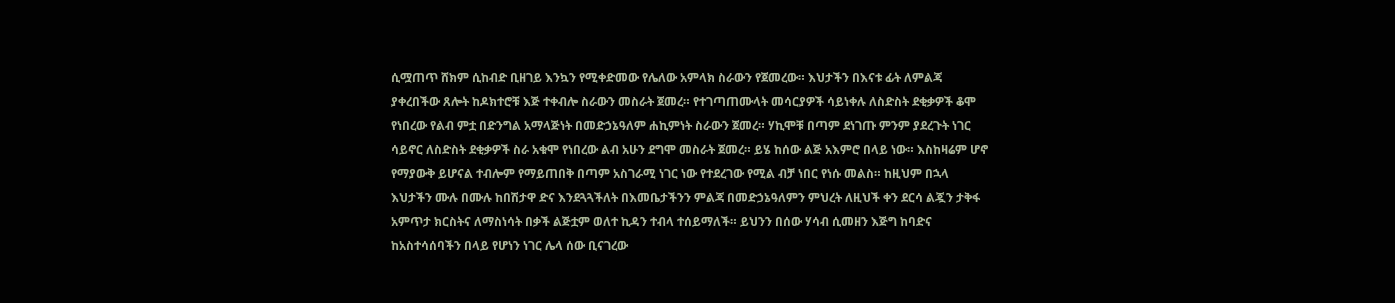ሲሟጠጥ ሸክም ሲከብድ ቢዘገይ እንኳን የሚቀድመው የሌለው አምላክ ስራውን የጀመረው። እህታችን በእናቱ ፊት ለምልጃ ያቀረበችው ጸሎት ከዶክተሮቹ እጅ ተቀብሎ ስራውን መስራት ጀመረ። የተገጣጠሙላት መሳርያዎች ሳይነቀሉ ለስድስት ደቂቃዎች ቆሞ የነበረው የልብ ምቷ በድንግል አማላጅነት በመድኃኔዓለም ሐኪምነት ስራውን ጀመረ። ሃኪሞቹ በጣም ደነገጡ ምንም ያደረጉት ነገር ሳይኖር ለስድስት ደቂቃዎች ስራ አቁሞ የነበረው ልብ አሁን ደግሞ መስራት ጀመረ። ይሄ ከሰው ልጅ አእምሮ በላይ ነው። እስከዛሬም ሆኖ የማያውቅ ይሆናል ተብሎም የማይጠበቅ በጣም አስገራሚ ነገር ነው የተደረገው የሚል ብቻ ነበር የነሱ መልስ። ከዚህም በኋላ እህታችን ሙሉ በሙሉ ከበሽታዋ ድና እንደጓጓችለት በእመቤታችንን ምልጃ በመድኃኔዓለምን ምህረት ለዚህች ቀን ደርሳ ልጇን ታቅፋ አምጥታ ክርስትና ለማስነሳት በቃች ልጅቷም ወለተ ኪዳን ተብላ ተሰይማለች። ይህንን በሰው ሃሳብ ሲመዘን እጅግ ከባድና ከአስተሳሰባችን በላይ የሆነን ነገር ሌላ ሰው ቢናገረው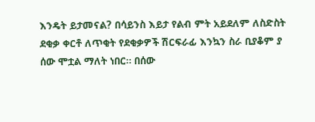እንዴት ይታመናል? በሳይንስ እይታ የልብ ምት አይደለም ለስድስት ደቂቃ ቀርቶ ለጥቂት የደቂቃዎች ሽርፍራፊ እንኳን ስራ ቢያቆም ያ ሰው ሞቷል ማለት ነበር። በሰው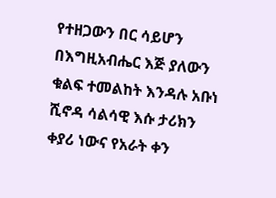የተዘጋውን በር ሳይሆን በእግዚአብሔር እጅ ያለውን ቁልፍ ተመልከት እንዳሉ አቡነ ሺኖዳ ሳልሳዊ እሱ ታሪክን ቀያሪ ነውና የአራት ቀን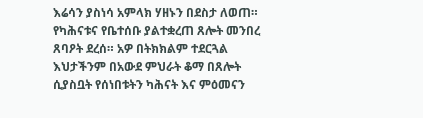እሬሳን ያስነሳ አምላክ ሃዘኑን በደስታ ለወጠ። የካሕናቱና የቤተሰቡ ያልተቋረጠ ጸሎት መንበረ ጸባዖት ደረሰ። አዎ በትክክልም ተደርጓል እህታችንም በአውደ ምህራት ቆማ በጸሎት ሲያስቧት የሰነበቱትን ካሕናት እና ምዕመናን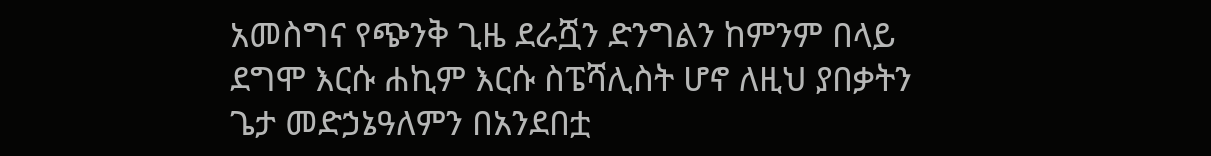አመስግና የጭንቅ ጊዜ ደራሿን ድንግልን ከምንም በላይ ደግሞ እርሱ ሐኪም እርሱ ስፔሻሊስት ሆኖ ለዚህ ያበቃትን ጌታ መድኃኔዓለምን በአንደበቷ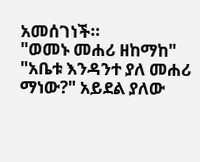አመሰገነች።
"ወመኑ መሐሪ ዘከማከ"
"አቤቱ እንዳንተ ያለ መሐሪ ማነው?" አይደል ያለው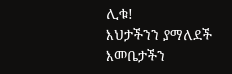ሊቁ!
እህታችንን ያማለደች እመቤታችን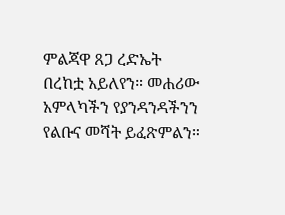ምልጃዋ ጸጋ ረድኤት በረከቷ አይለየን። መሐሪው አምላካችን የያንዳንዳችንን የልቡና መሻት ይፈጽምልን።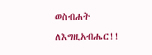ወስብሐት ለእግዚአብሔር!!